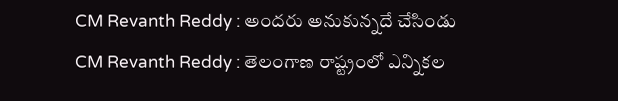CM Revanth Reddy : అందరు అనుకున్నదే చేసిండు
CM Revanth Reddy : తెలంగాణ రాష్ట్రంలో ఎన్నికల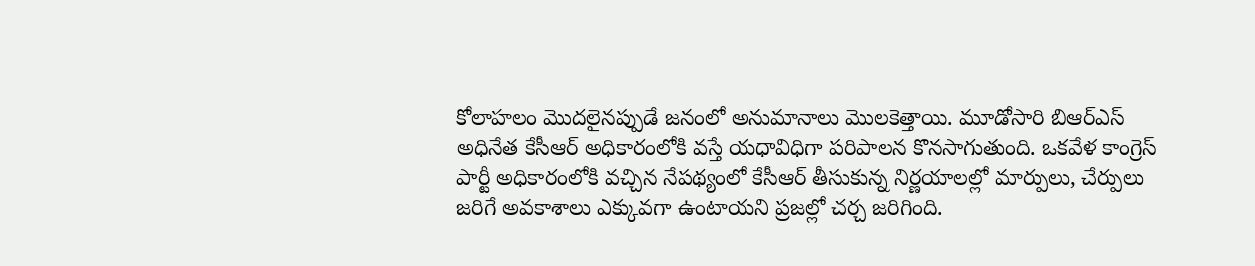కోలాహలం మొదలైనప్పుడే జనంలో అనుమానాలు మొలకెత్తాయి. మూడోసారి బిఆర్ఎస్ అధినేత కేసీఆర్ అధికారంలోకి వస్తే యధావిధిగా పరిపాలన కొనసాగుతుంది. ఒకవేళ కాంగ్రెస్ పార్టీ అధికారంలోకి వచ్చిన నేపథ్యంలో కేసీఆర్ తీసుకున్న నిర్ణయాలల్లో మార్పులు, చేర్పులు జరిగే అవకాశాలు ఎక్కువగా ఉంటాయని ప్రజల్లో చర్చ జరిగింది.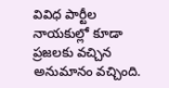వివిధ పార్టీల నాయకుల్లో కూడా ప్రజలకు వచ్చిన అనుమానం వచ్చింది.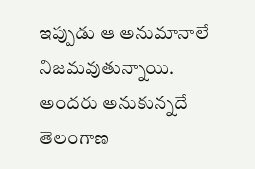ఇప్పుడు ఆ అనుమానాలే నిజమవుతున్నాయి. అందరు అనుకున్నదే తెలంగాణ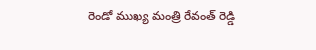రెండో ముఖ్య మంత్రి రేవంత్ రెడ్డి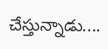చేస్తున్నాడు....